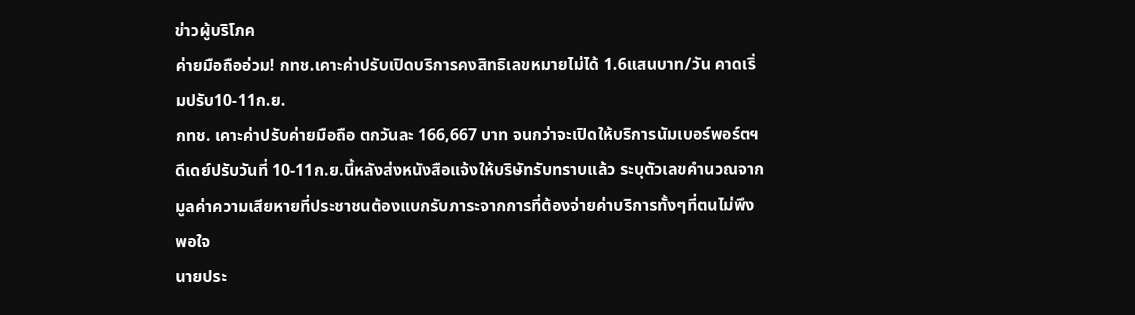ข่าวผู้บริโภค
ค่ายมือถืออ่วม! กทช.เคาะค่าปรับเปิดบริการคงสิทธิเลขหมายไม่ได้ 1.6แสนบาท/วัน คาดเริ่มปรับ10-11ก.ย.
กทช. เคาะค่าปรับค่ายมือถือ ตกวันละ 166,667 บาท จนกว่าจะเปิดให้บริการนัมเบอร์พอร์ตฯ ดีเดย์ปรับวันที่ 10-11ก.ย.นี้หลังส่งหนังสือแจ้งให้บริษัทรับทราบแล้ว ระบุตัวเลขคำนวณจากมูลค่าความเสียหายที่ประชาชนต้องแบกรับภาระจากการที่ต้องจ่ายค่าบริการทั้งๆที่ตนไม่พึงพอใจ
นายประ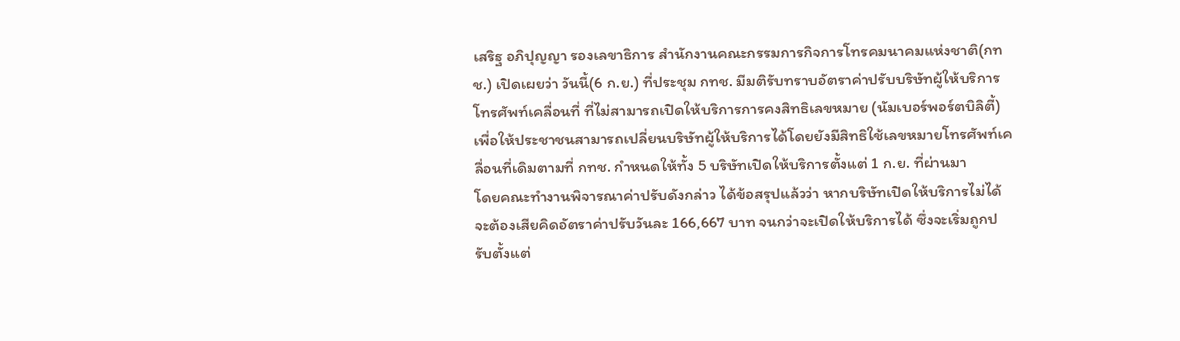เสริฐ อภิปุญญา รองเลขาธิการ สำนักงานคณะกรรมการกิจการโทรคมนาคมแห่งชาติ(กทช.) เปิดเผยว่า วันนี้(6 ก.ย.) ที่ประชุม กทช. มีมติรับทราบอัตราค่าปรับบริษัทผู้ให้บริการโทรศัพท์เคลื่อนที่ ที่ไม่สามารถเปิดให้บริการการคงสิทธิเลขหมาย (นัมเบอร์พอร์ตบิลิตี้) เพื่อให้ประชาชนสามารถเปลี่ยนบริษัทผู้ให้บริการได้โดยยังมีสิทธิใช้เลขหมายโทรศัพท์เคลื่อนที่เดิมตามที่ กทช. กำหนดให้ทั้ง 5 บริษัทเปิดให้บริการตั้งแต่ 1 ก.ย. ที่ผ่านมา
โดยคณะทำงานพิจารณาค่าปรับดังกล่าว ได้ข้อสรุปแล้วว่า หากบริษัทเปิดให้บริการไม่ได้จะต้องเสียคิดอัตราค่าปรับวันละ 166,667 บาท จนกว่าจะเปิดให้บริการได้ ซึ่งจะเริ่มถูกปรับตั้งแต่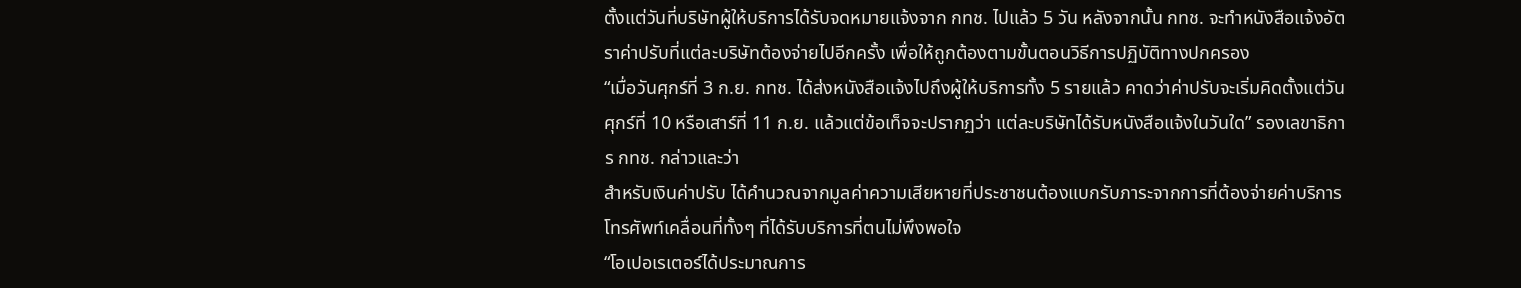ตั้งแต่วันที่บริษัทผู้ให้บริการได้รับจดหมายแจ้งจาก กทช. ไปแล้ว 5 วัน หลังจากนั้น กทช. จะทำหนังสือแจ้งอัตราค่าปรับที่แต่ละบริษัทต้องจ่ายไปอีกครั้ง เพื่อให้ถูกต้องตามขั้นตอนวิธีการปฏิบัติทางปกครอง
“เมื่อวันศุกร์ที่ 3 ก.ย. กทช. ได้ส่งหนังสือแจ้งไปถึงผู้ให้บริการทั้ง 5 รายแล้ว คาดว่าค่าปรับจะเริ่มคิดตั้งแต่วันศุกร์ที่ 10 หรือเสาร์ที่ 11 ก.ย. แล้วแต่ข้อเท็จจะปรากฏว่า แต่ละบริษัทได้รับหนังสือแจ้งในวันใด” รองเลขาธิการ กทช. กล่าวและว่า
สำหรับเงินค่าปรับ ได้คำนวณจากมูลค่าความเสียหายที่ประชาชนต้องแบกรับภาระจากการที่ต้องจ่ายค่าบริการโทรศัพท์เคลื่อนที่ทั้งๆ ที่ได้รับบริการที่ตนไม่พึงพอใจ
“โอเปอเรเตอร์ได้ประมาณการ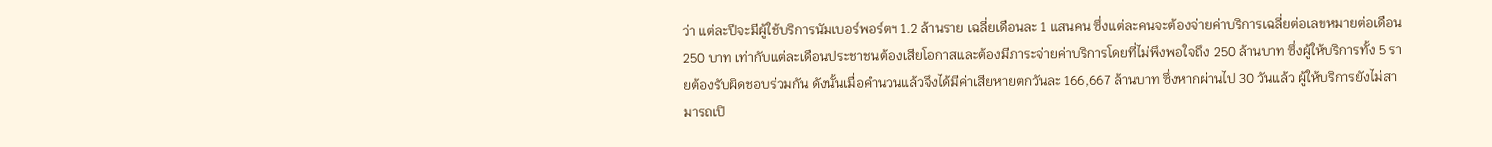ว่า แต่ละปีจะมีผู้ใช้บริการนัมเบอร์พอร์ตฯ 1.2 ล้านราย เฉลี่ยเดือนละ 1 แสนคน ซึ่งแต่ละคนจะต้องจ่ายค่าบริการเฉลี่ยต่อเลขหมายต่อเดือน 250 บาท เท่ากับแต่ละเดือนประชาชนต้องเสียโอกาสและต้องมีภาระจ่ายค่าบริการโดยที่ไม่พึงพอใจถึง 250 ล้านบาท ซึ่งผู้ให้บริการทั้ง 5 รายต้องรับผิดชอบร่วมกัน ดังนั้นเมื่อคำนวนแล้วจึงได้มีค่าเสียหายตกวันละ 166,667 ล้านบาท ซึ่งหากผ่านไป 30 วันแล้ว ผู้ให้บริการยังไม่สามารถเปิ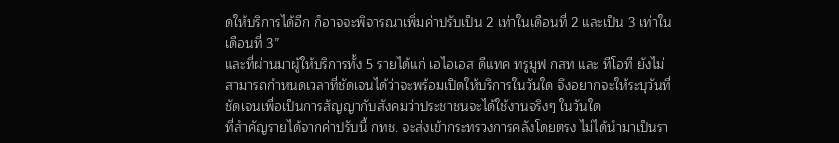ดให้บริการได้อีก ก็อาจจะพิจารณาเพิ่มค่าปรับเป็น 2 เท่าในเดือนที่ 2 และเป็น 3 เท่าในเดือนที่ 3”
และที่ผ่านมาผู้ให้บริการทั้ง 5 รายได้แก่ เอไอเอส ดีแทค ทรูมูฟ กสท และ ทีโอที ยังไม่สามารถกำหนดเวลาที่ชัดเจนได้ว่าจะพร้อมเปิดให้บริการในวันใด จึงอยากจะให้ระบุวันที่ชัดเจนเพื่อเป็นการสัญญากับสังคมว่าประชาชนจะได้ใช้งานจริงๆ ในวันใด
ที่สำคัญรายได้จากค่าปรับนี้ กทช. จะส่งเข้ากระทรวงการคลังโดยตรง ไม่ได้นำมาเป็นรา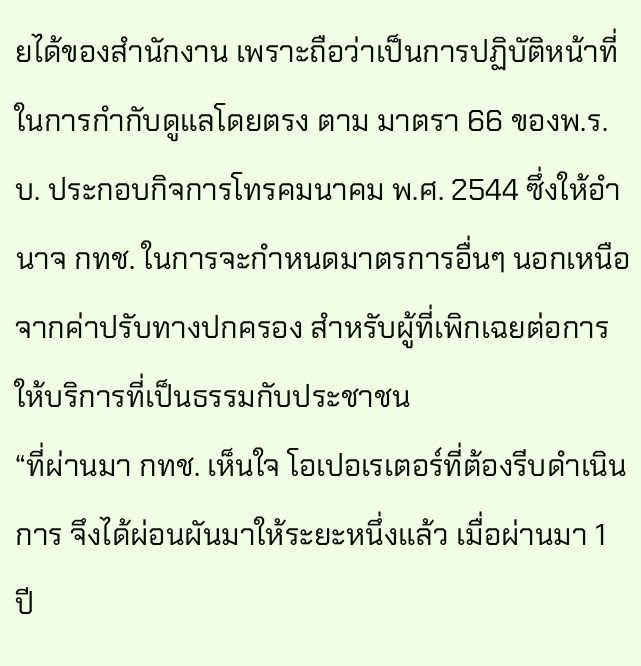ยได้ของสำนักงาน เพราะถือว่าเป็นการปฏิบัติหน้าที่ในการกำกับดูแลโดยตรง ตาม มาตรา 66 ของพ.ร.บ. ประกอบกิจการโทรคมนาคม พ.ศ. 2544 ซึ่งให้อำนาจ กทช. ในการจะกำหนดมาตรการอื่นๆ นอกเหนือจากค่าปรับทางปกครอง สำหรับผู้ที่เพิกเฉยต่อการให้บริการที่เป็นธรรมกับประชาชน
“ที่ผ่านมา กทช. เห็นใจ โอเปอเรเตอร์ที่ต้องรีบดำเนินการ จึงได้ผ่อนผันมาให้ระยะหนึ่งแล้ว เมื่อผ่านมา 1 ปี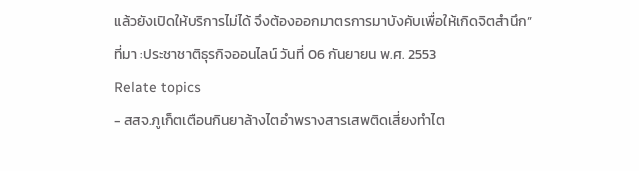แล้วยังเปิดให้บริการไม่ได้ จึงต้องออกมาตรการมาบังคับเพื่อให้เกิดจิตสำนึก”
ที่มา :ประชาชาติธุรกิจออนไลน์ วันที่ 06 กันยายน พ.ศ. 2553
Relate topics
- สสจ.ภูเก็ตเตือนกินยาล้างไตอำพรางสารเสพติดเสี่ยงทำไต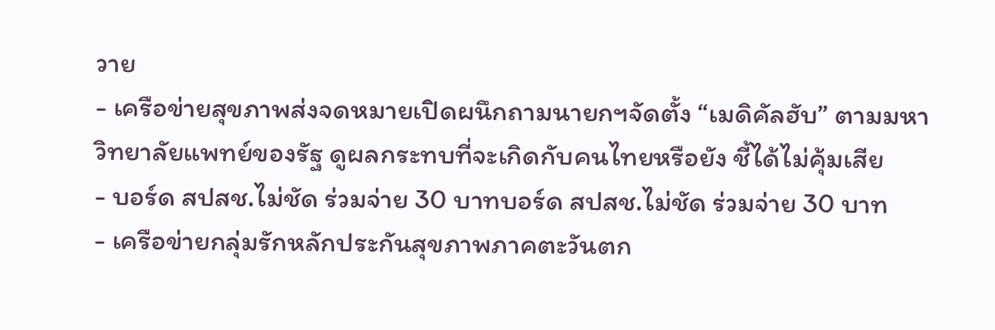วาย
- เครือข่ายสุขภาพส่งจดหมายเปิดผนึกถามนายกฯจัดตั้ง “เมดิคัลฮับ” ตามมหาวิทยาลัยแพทย์ของรัฐ ดูผลกระทบที่จะเกิดกับคนไทยหรือยัง ชี้ได้ไม่คุ้มเสีย
- บอร์ด สปสช.ไม่ชัด ร่วมจ่าย 30 บาทบอร์ด สปสช.ไม่ชัด ร่วมจ่าย 30 บาท
- เครือข่ายกลุ่มรักหลักประกันสุขภาพภาคตะวันตก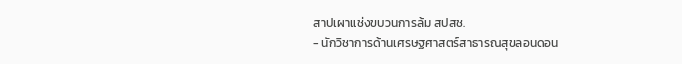สาปเผาแช่งขบวนการล้ม สปสช.
- นักวิชาการด้านเศรษฐศาสตร์สาธารณสุขลอนดอน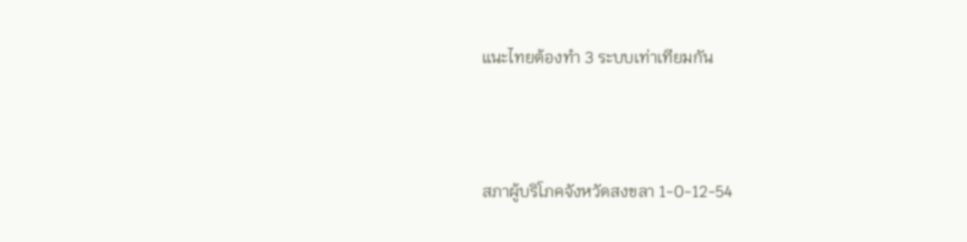แนะไทยต้องทำ 3 ระบบเท่าเทียมกัน



สภาผู้บริโภคจังหวัดสงขลา 1-0-12-54